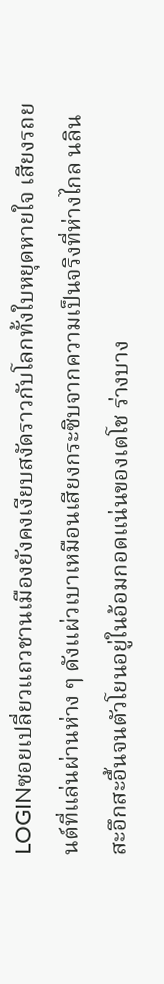LOGINซอยเปลี่ยวแถวชานเมืองยังคงเงียบสงัดราวกับโลกทั้งใบหยุดหายใจ เสียงรถยนต์ที่แล่นผ่านห่าง ๆ ดังแผ่วเบาเหมือนเสียงกระซิบจากความเป็นจริงที่ห่างไกล นลินสะอึกสะอื้นจนตัวโยนอยู่ในอ้อมกอดแน่นของเตโช ร่างบาง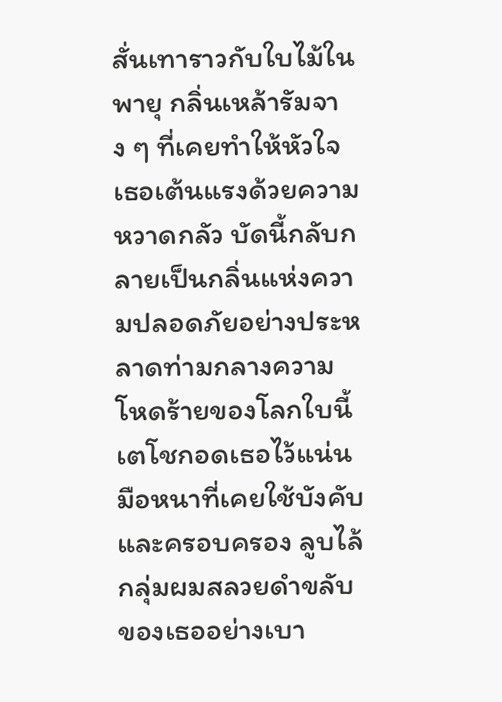สั่นเทาราวกับใบไม้ในพายุ กลิ่นเหล้ารัมจาง ๆ ที่เคยทำให้หัวใจเธอเต้นแรงด้วยความหวาดกลัว บัดนี้กลับกลายเป็นกลิ่นแห่งความปลอดภัยอย่างประหลาดท่ามกลางความโหดร้ายของโลกใบนี้
เตโชกอดเธอไว้แน่น มือหนาที่เคยใช้บังคับและครอบครอง ลูบไล้กลุ่มผมสลวยดำขลับของเธออย่างเบา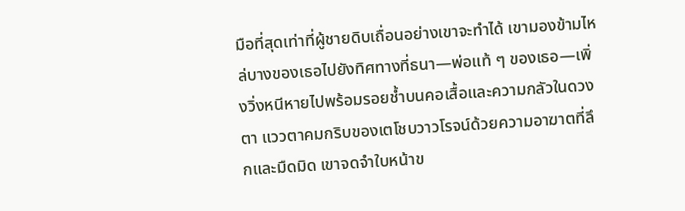มือที่สุดเท่าที่ผู้ชายดิบเถื่อนอย่างเขาจะทำได้ เขามองข้ามไหล่บางของเธอไปยังทิศทางที่ธนา—พ่อแท้ ๆ ของเธอ—เพิ่งวิ่งหนีหายไปพร้อมรอยช้ำบนคอเสื้อและความกลัวในดวงตา แววตาคมกริบของเตโชบวาวโรจน์ด้วยความอาฆาตที่ลึกและมืดมิด เขาจดจำใบหน้าข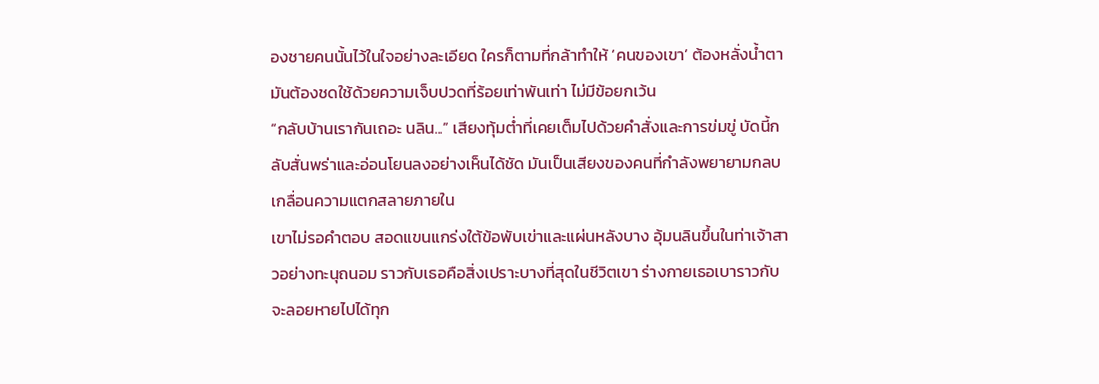องชายคนนั้นไว้ในใจอย่างละเอียด ใครก็ตามที่กล้าทำให้ ‘คนของเขา’ ต้องหลั่งน้ำตา มันต้องชดใช้ด้วยความเจ็บปวดที่ร้อยเท่าพันเท่า ไม่มีข้อยกเว้น
“กลับบ้านเรากันเถอะ นลิน...” เสียงทุ้มต่ำที่เคยเต็มไปด้วยคำสั่งและการข่มขู่ บัดนี้กลับสั่นพร่าและอ่อนโยนลงอย่างเห็นได้ชัด มันเป็นเสียงของคนที่กำลังพยายามกลบเกลื่อนความแตกสลายภายใน
เขาไม่รอคำตอบ สอดแขนแกร่งใต้ข้อพับเข่าและแผ่นหลังบาง อุ้มนลินขึ้นในท่าเจ้าสาวอย่างทะนุถนอม ราวกับเธอคือสิ่งเปราะบางที่สุดในชีวิตเขา ร่างกายเธอเบาราวกับจะลอยหายไปได้ทุก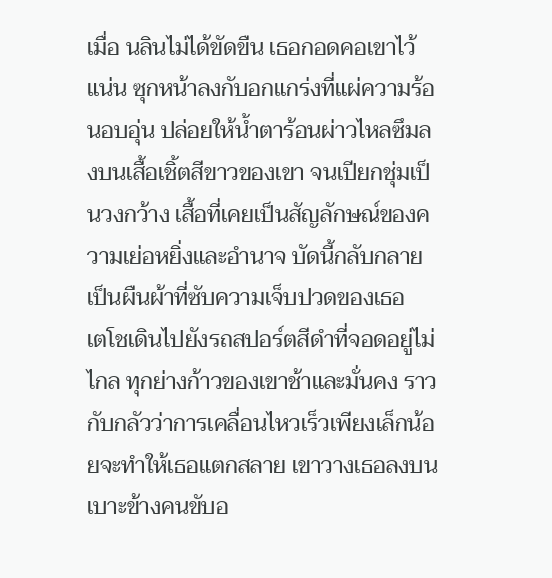เมื่อ นลินไม่ได้ขัดขืน เธอกอดคอเขาไว้แน่น ซุกหน้าลงกับอกแกร่งที่แผ่ความร้อนอบอุ่น ปล่อยให้น้ำตาร้อนผ่าวไหลซึมลงบนเสื้อเชิ้ตสีขาวของเขา จนเปียกชุ่มเป็นวงกว้าง เสื้อที่เคยเป็นสัญลักษณ์ของความเย่อหยิ่งและอำนาจ บัดนี้กลับกลายเป็นผืนผ้าที่ซับความเจ็บปวดของเธอ
เตโชเดินไปยังรถสปอร์ตสีดำที่จอดอยู่ไม่ไกล ทุกย่างก้าวของเขาช้าและมั่นคง ราวกับกลัวว่าการเคลื่อนไหวเร็วเพียงเล็กน้อยจะทำให้เธอแตกสลาย เขาวางเธอลงบนเบาะข้างคนขับอ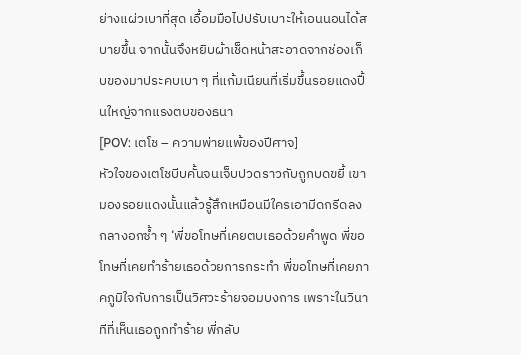ย่างแผ่วเบาที่สุด เอื้อมมือไปปรับเบาะให้เอนนอนได้สบายขึ้น จากนั้นจึงหยิบผ้าเช็ดหน้าสะอาดจากช่องเก็บของมาประคบเบา ๆ ที่แก้มเนียนที่เริ่มขึ้นรอยแดงปื้นใหญ่จากแรงตบของธนา
[POV: เตโช – ความพ่ายแพ้ของปีศาจ]
หัวใจของเตโชบีบคั้นจนเจ็บปวดราวกับถูกบดขยี้ เขามองรอยแดงนั้นแล้วรู้สึกเหมือนมีใครเอามีดกรีดลงกลางอกซ้ำ ๆ ‘พี่ขอโทษที่เคยตบเธอด้วยคำพูด พี่ขอโทษที่เคยทำร้ายเธอด้วยการกระทำ พี่ขอโทษที่เคยภาคภูมิใจกับการเป็นวิศวะร้ายจอมบงการ เพราะในวินาทีที่เห็นเธอถูกทำร้าย พี่กลับ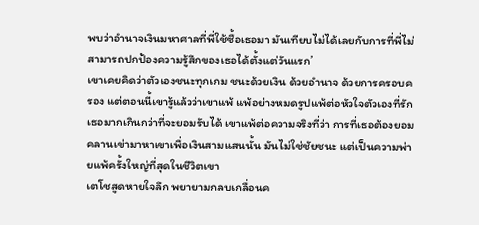พบว่าอำนาจเงินมหาศาลที่พี่ใช้ซื้อเธอมา มันเทียบไม่ได้เลยกับการที่พี่ไม่สามารถปกป้องความรู้สึกของเธอได้ตั้งแต่วันแรก’
เขาเคยคิดว่าตัวเองชนะทุกเกม ชนะด้วยเงิน ด้วยอำนาจ ด้วยการครอบครอง แต่ตอนนี้เขารู้แล้วว่าเขาแพ้ แพ้อย่างหมดรูปแพ้ต่อหัวใจตัวเองที่รักเธอมากเกินกว่าที่จะยอมรับได้ เขาแพ้ต่อความจริงที่ว่า การที่เธอต้องยอมคลานเข่ามาหาเขาเพื่อเงินสามแสนนั้น มันไม่ใช่ชัยชนะ แต่เป็นความพ่ายแพ้ครั้งใหญ่ที่สุดในชีวิตเขา
เตโชสูดหายใจลึก พยายามกลบเกลื่อนค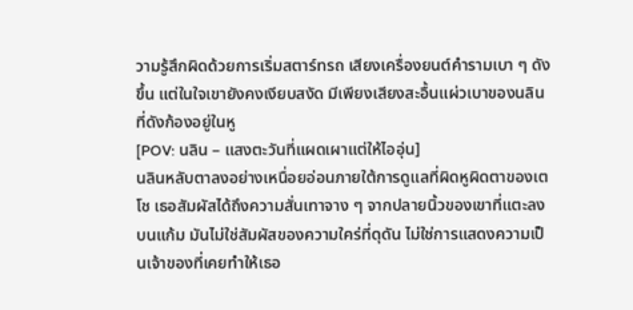วามรู้สึกผิดด้วยการเริ่มสตาร์ทรถ เสียงเครื่องยนต์คำรามเบา ๆ ดังขึ้น แต่ในใจเขายังคงเงียบสงัด มีเพียงเสียงสะอื้นแผ่วเบาของนลินที่ดังก้องอยู่ในหู
[POV: นลิน – แสงตะวันที่แผดเผาแต่ให้ไออุ่น]
นลินหลับตาลงอย่างเหนื่อยอ่อนภายใต้การดูแลที่ผิดหูผิดตาของเตโช เธอสัมผัสได้ถึงความสั่นเทาจาง ๆ จากปลายนิ้วของเขาที่แตะลงบนแก้ม มันไม่ใช่สัมผัสของความใคร่ที่ดุดัน ไม่ใช่การแสดงความเป็นเจ้าของที่เคยทำให้เธอ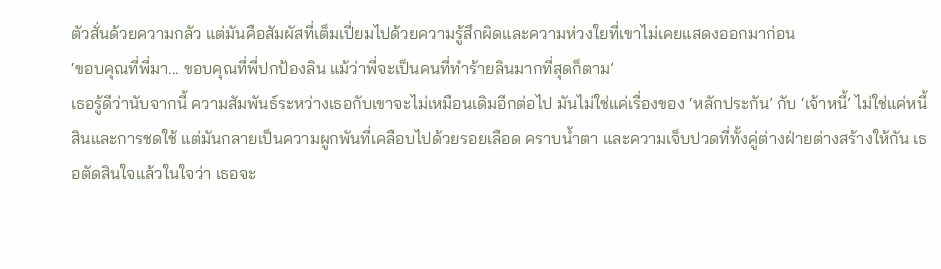ตัวสั่นด้วยความกลัว แต่มันคือสัมผัสที่เต็มเปี่ยมไปด้วยความรู้สึกผิดและความห่วงใยที่เขาไม่เคยแสดงออกมาก่อน
‘ขอบคุณที่พี่มา... ขอบคุณที่พี่ปกป้องลิน แม้ว่าพี่จะเป็นคนที่ทำร้ายลินมากที่สุดก็ตาม’
เธอรู้ดีว่านับจากนี้ ความสัมพันธ์ระหว่างเธอกับเขาจะไม่เหมือนเดิมอีกต่อไป มันไม่ใช่แค่เรื่องของ ‘หลักประกัน’ กับ ‘เจ้าหนี้’ ไม่ใช่แค่หนี้สินและการชดใช้ แต่มันกลายเป็นความผูกพันที่เคลือบไปด้วยรอยเลือด คราบน้ำตา และความเจ็บปวดที่ทั้งคู่ต่างฝ่ายต่างสร้างให้กัน เธอตัดสินใจแล้วในใจว่า เธอจะ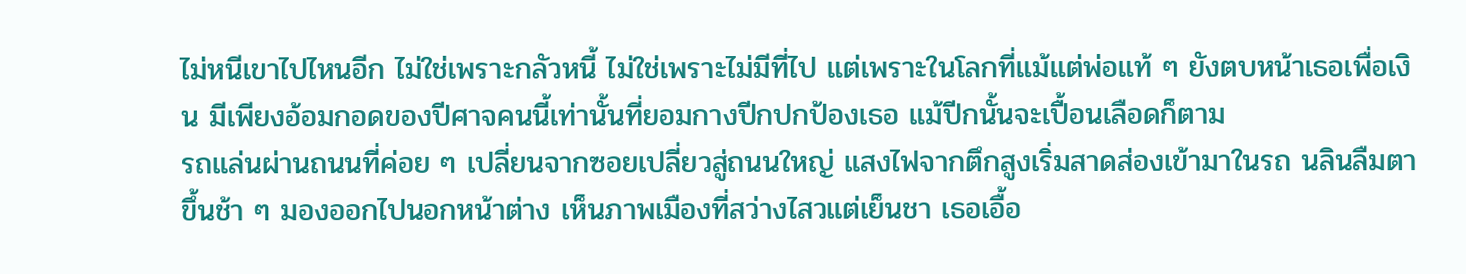ไม่หนีเขาไปไหนอีก ไม่ใช่เพราะกลัวหนี้ ไม่ใช่เพราะไม่มีที่ไป แต่เพราะในโลกที่แม้แต่พ่อแท้ ๆ ยังตบหน้าเธอเพื่อเงิน มีเพียงอ้อมกอดของปีศาจคนนี้เท่านั้นที่ยอมกางปีกปกป้องเธอ แม้ปีกนั้นจะเปื้อนเลือดก็ตาม
รถแล่นผ่านถนนที่ค่อย ๆ เปลี่ยนจากซอยเปลี่ยวสู่ถนนใหญ่ แสงไฟจากตึกสูงเริ่มสาดส่องเข้ามาในรถ นลินลืมตาขึ้นช้า ๆ มองออกไปนอกหน้าต่าง เห็นภาพเมืองที่สว่างไสวแต่เย็นชา เธอเอื้อ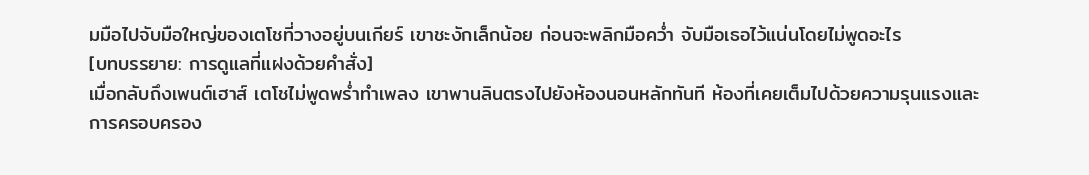มมือไปจับมือใหญ่ของเตโชที่วางอยู่บนเกียร์ เขาชะงักเล็กน้อย ก่อนจะพลิกมือคว่ำ จับมือเธอไว้แน่นโดยไม่พูดอะไร
[บทบรรยาย: การดูแลที่แฝงด้วยคำสั่ง]
เมื่อกลับถึงเพนต์เฮาส์ เตโชไม่พูดพร่ำทำเพลง เขาพานลินตรงไปยังห้องนอนหลักทันที ห้องที่เคยเต็มไปด้วยความรุนแรงและการครอบครอง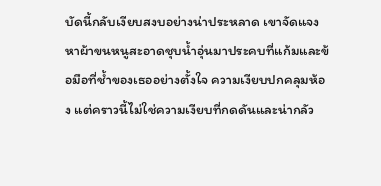บัดนี้กลับเงียบสงบอย่างน่าประหลาด เขาจัดแจงหาผ้าขนหนูสะอาดชุบน้ำอุ่นมาประคบที่แก้มและข้อมือที่ช้ำของเธออย่างตั้งใจ ความเงียบปกคลุมห้อง แต่คราวนี้ไม่ใช่ความเงียบที่กดดันและน่ากลัว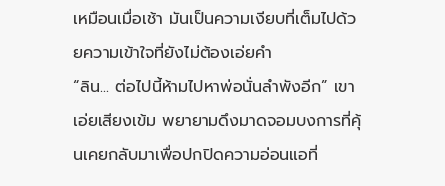เหมือนเมื่อเช้า มันเป็นความเงียบที่เต็มไปด้วยความเข้าใจที่ยังไม่ต้องเอ่ยคำ
“ลิน... ต่อไปนี้ห้ามไปหาพ่อนั่นลำพังอีก” เขาเอ่ยเสียงเข้ม พยายามดึงมาดจอมบงการที่คุ้นเคยกลับมาเพื่อปกปิดความอ่อนแอที่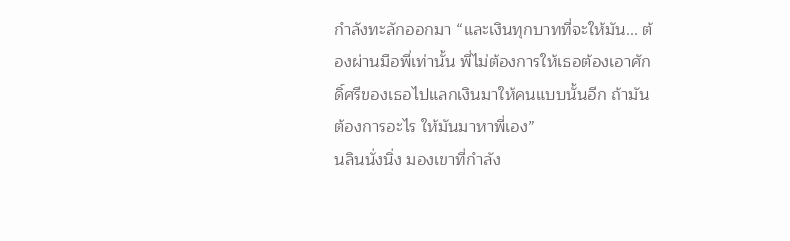กำลังทะลักออกมา “และเงินทุกบาทที่จะให้มัน... ต้องผ่านมือพี่เท่านั้น พี่ไม่ต้องการให้เธอต้องเอาศักดิ์ศรีของเธอไปแลกเงินมาให้คนแบบนั้นอีก ถ้ามันต้องการอะไร ให้มันมาหาพี่เอง”
นลินนั่งนิ่ง มองเขาที่กำลัง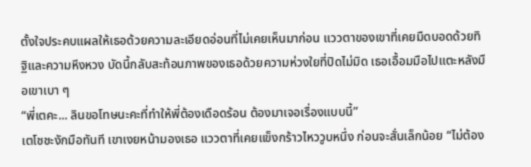ตั้งใจประคบแผลให้เธอด้วยความละเอียดอ่อนที่ไม่เคยเห็นมาก่อน แววตาของเขาที่เคยมืดบอดด้วยทิฐิและความหึงหวง บัดนี้กลับสะท้อนภาพของเธอด้วยความห่วงใยที่ปิดไม่มิด เธอเอื้อมมือไปแตะหลังมือเขาเบา ๆ
“พี่เตคะ... ลินขอโทษนะคะที่ทำให้พี่ต้องเดือดร้อน ต้องมาเจอเรื่องแบบนี้”
เตโชชะงักมือทันที เขาเงยหน้ามองเธอ แววตาที่เคยแข็งกร้าวไหววูบหนึ่ง ก่อนจะสั่นเล็กน้อย “ไม่ต้อง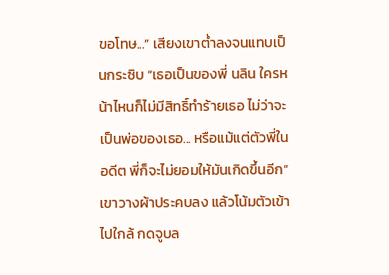ขอโทษ...” เสียงเขาต่ำลงจนแทบเป็นกระซิบ “เธอเป็นของพี่ นลิน ใครหน้าไหนก็ไม่มีสิทธิ์ทำร้ายเธอ ไม่ว่าจะเป็นพ่อของเธอ... หรือแม้แต่ตัวพี่ในอดีต พี่ก็จะไม่ยอมให้มันเกิดขึ้นอีก”
เขาวางผ้าประคบลง แล้วโน้มตัวเข้าไปใกล้ กดจูบล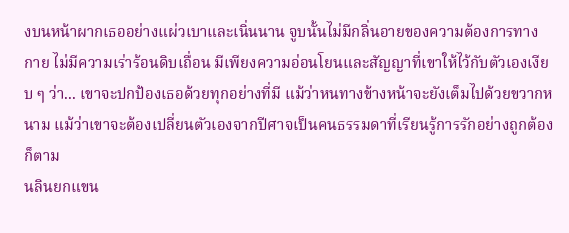งบนหน้าผากเธออย่างแผ่วเบาและเนิ่นนาน จูบนั้นไม่มีกลิ่นอายของความต้องการทางกาย ไม่มีความเร่าร้อนดิบเถื่อน มีเพียงความอ่อนโยนและสัญญาที่เขาให้ไว้กับตัวเองเงียบ ๆ ว่า... เขาจะปกป้องเธอด้วยทุกอย่างที่มี แม้ว่าหนทางข้างหน้าจะยังเต็มไปด้วยขวากหนาม แม้ว่าเขาจะต้องเปลี่ยนตัวเองจากปีศาจเป็นคนธรรมดาที่เรียนรู้การรักอย่างถูกต้องก็ตาม
นลินยกแขน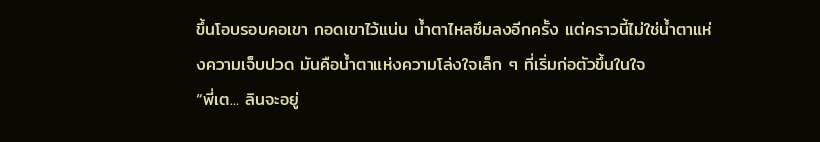ขึ้นโอบรอบคอเขา กอดเขาไว้แน่น น้ำตาไหลซึมลงอีกครั้ง แต่คราวนี้ไม่ใช่น้ำตาแห่งความเจ็บปวด มันคือน้ำตาแห่งความโล่งใจเล็ก ๆ ที่เริ่มก่อตัวขึ้นในใจ
“พี่เต... ลินจะอยู่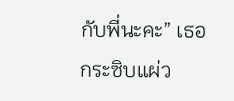กับพี่นะคะ” เธอกระซิบแผ่ว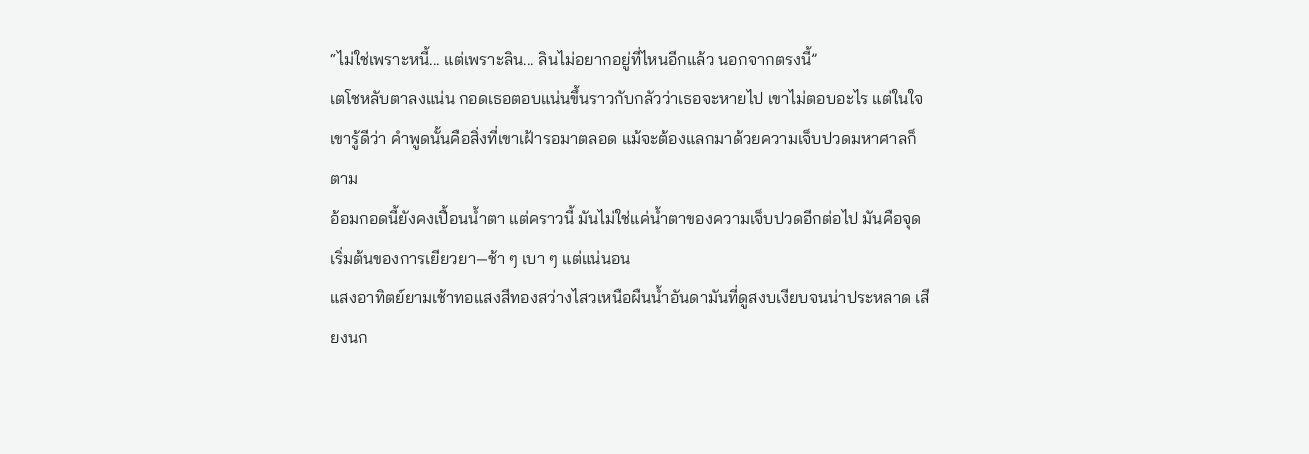“ไม่ใช่เพราะหนี้... แต่เพราะลิน... ลินไม่อยากอยู่ที่ไหนอีกแล้ว นอกจากตรงนี้”
เตโชหลับตาลงแน่น กอดเธอตอบแน่นขึ้นราวกับกลัวว่าเธอจะหายไป เขาไม่ตอบอะไร แต่ในใจเขารู้ดีว่า คำพูดนั้นคือสิ่งที่เขาเฝ้ารอมาตลอด แม้จะต้องแลกมาด้วยความเจ็บปวดมหาศาลก็ตาม
อ้อมกอดนี้ยังคงเปื้อนน้ำตา แต่คราวนี้ มันไม่ใช่แค่น้ำตาของความเจ็บปวดอีกต่อไป มันคือจุดเริ่มต้นของการเยียวยา—ช้า ๆ เบา ๆ แต่แน่นอน
แสงอาทิตย์ยามเช้าทอแสงสีทองสว่างไสวเหนือผืนน้ำอันดามันที่ดูสงบเงียบจนน่าประหลาด เสียงนก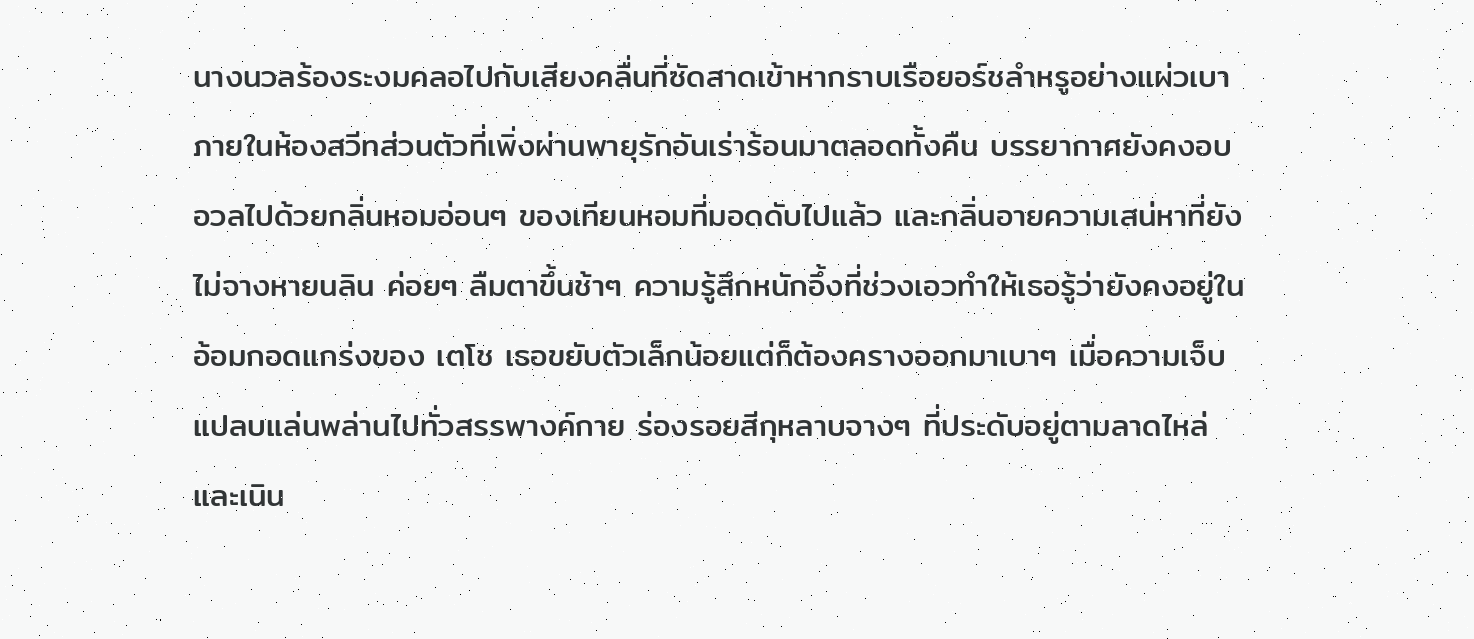นางนวลร้องระงมคลอไปกับเสียงคลื่นที่ซัดสาดเข้าหากราบเรือยอร์ชลำหรูอย่างแผ่วเบา ภายในห้องสวีทส่วนตัวที่เพิ่งผ่านพายุรักอันเร่าร้อนมาตลอดทั้งคืน บรรยากาศยังคงอบอวลไปด้วยกลิ่นหอมอ่อนๆ ของเทียนหอมที่มอดดับไปแล้ว และกลิ่นอายความเสน่หาที่ยังไม่จางหายนลิน ค่อยๆ ลืมตาขึ้นช้าๆ ความรู้สึกหนักอึ้งที่ช่วงเอวทำให้เธอรู้ว่ายังคงอยู่ในอ้อมกอดแกร่งของ เตโช เธอขยับตัวเล็กน้อยแต่ก็ต้องครางออกมาเบาๆ เมื่อความเจ็บแปลบแล่นพล่านไปทั่วสรรพางค์กาย ร่องรอยสีกุหลาบจางๆ ที่ประดับอยู่ตามลาดไหล่และเนิน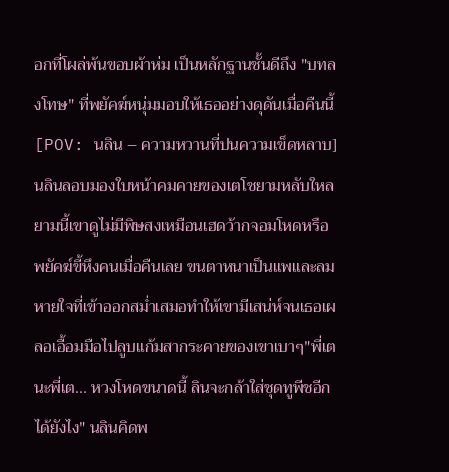อกที่โผล่พ้นขอบผ้าห่ม เป็นหลักฐานชั้นดีถึง "บทลงโทษ" ที่พยัคฆ์หนุ่มมอบให้เธออย่างดุดันเมื่อคืนนี้[POV: นลิน – ความหวานที่ปนความเข็ดหลาบ]นลินลอบมองใบหน้าคมคายของเตโชยามหลับใหล ยามนี้เขาดูไม่มีพิษสงเหมือนเฮดว้ากจอมโหดหรือพยัคฆ์ขี้หึงคนเมื่อคืนเลย ขนตาหนาเป็นแพและลมหายใจที่เข้าออกสม่ำเสมอทำให้เขามีเสน่ห์จนเธอเผลอเอื้อมมือไปลูบแก้มสากระคายของเขาเบาๆ"พี่เตนะพี่เต... หวงโหดขนาดนี้ ลินจะกล้าใส่ชุดทูพีชอีกได้ยังไง" นลินคิดพ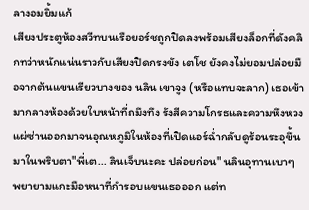ลางอมยิ้มแก้
เสียงประตูห้องสวีทบนเรือยอร์ชถูกปิดลงพร้อมเสียงล็อกที่ดังคลิกทว่าหนักแน่นราวกับเสียงปิดกรงขัง เตโช ยังคงไม่ยอมปล่อยมือจากต้นแขนเรียวบางของ นลิน เขาจูง (หรือแทบจะลาก) เธอเข้ามากลางห้องด้วยใบหน้าที่ถมึงทึง รังสีความโกรธและความหึงหวงแผ่ซ่านออกมาจนอุณหภูมิในห้องที่เปิดแอร์ฉ่ำกลับดูร้อนระอุขึ้นมาในพริบตา"พี่เต... ลินเจ็บนะคะ ปล่อยก่อน" นลินอุทานเบาๆ พยายามแกะมือหนาที่กำรอบแขนเธอออก แต่ท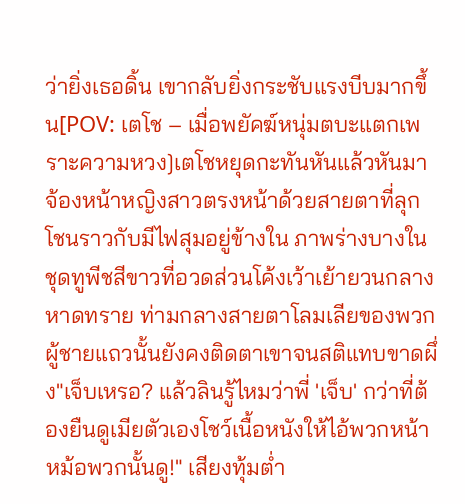ว่ายิ่งเธอดิ้น เขากลับยิ่งกระชับแรงบีบมากขึ้น[POV: เตโช – เมื่อพยัคฆ์หนุ่มตบะแตกเพราะความหวง]เตโชหยุดกะทันหันแล้วหันมาจ้องหน้าหญิงสาวตรงหน้าด้วยสายตาที่ลุกโชนราวกับมีไฟสุมอยู่ข้างใน ภาพร่างบางในชุดทูพีชสีขาวที่อวดส่วนโค้งเว้าเย้ายวนกลางหาดทราย ท่ามกลางสายตาโลมเลียของพวกผู้ชายแถวนั้นยังคงติดตาเขาจนสติแทบขาดผึ่ง"เจ็บเหรอ? แล้วลินรู้ไหมว่าพี่ 'เจ็บ' กว่าที่ต้องยืนดูเมียตัวเองโชว์เนื้อหนังให้ไอ้พวกหน้าหม้อพวกนั้นดู!" เสียงทุ้มต่ำ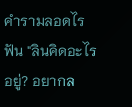คำรามลอดไรฟัน "ลินคิดอะไรอยู่? อยากล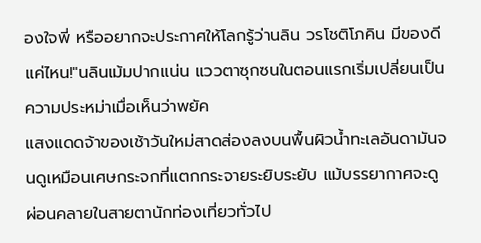องใจพี่ หรืออยากจะประกาศให้โลกรู้ว่านลิน วรโชติโภคิน มีของดีแค่ไหน!"นลินเม้มปากแน่น แววตาซุกซนในตอนแรกเริ่มเปลี่ยนเป็นความประหม่าเมื่อเห็นว่าพยัค
แสงแดดจ้าของเช้าวันใหม่สาดส่องลงบนพื้นผิวน้ำทะเลอันดามันจนดูเหมือนเศษกระจกที่แตกกระจายระยิบระยับ แม้บรรยากาศจะดูผ่อนคลายในสายตานักท่องเที่ยวทั่วไป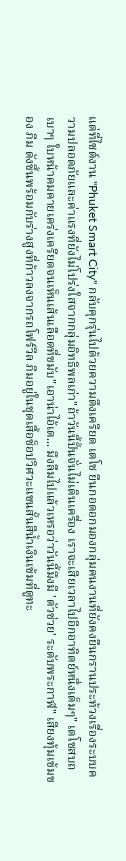แต่ที่ไซต์งาน "Phuket Smart City" กลับคุกรุ่นไปด้วยความตึงเครียด เตโช ยืนกอดอกมองกลุ่มคนงานที่ยังคงยืนกรานประท้วงเรื่องระบบความปลอดภัยและค่าแรงที่ยังไม่โปร่งใสจากกลุ่มอิทธิพลเก่า"ถ้าวันนี้ปั้นจั่นไม่เดินเครื่อง เราจะเสียเวลาไปอีกอาทิตย์หนึ่งเต็มๆ" เตโชสบถเบาๆ ใบหน้าคมคายเคร่งเครียดจนเห็นเส้นเลือดที่ขมับ"เอาน่าไอ้เต... มึงลืมไปแล้วเหรอว่าวันนี้มึงมี 'ตัวช่วย' ระดับพระกาฬ" เสียงทุ้มเข้มของ ภีม ดังขึ้นพร้อมกับร่างสูงที่ก้าวลงจากรถโฟร์วีล ภีมอยู่ในชุดเสื้อช็อปวิศวะแขนสั้นสีน้ำเงินเข้มที่ดูทะ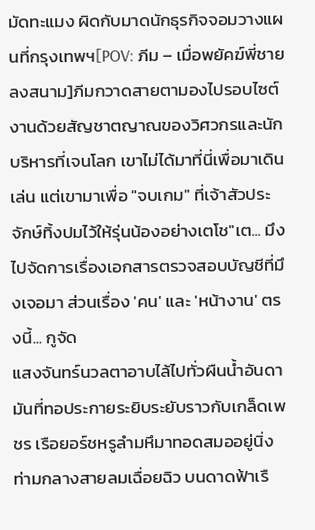มัดทะแมง ผิดกับมาดนักธุรกิจจอมวางแผนที่กรุงเทพฯ[POV: ภีม – เมื่อพยัคฆ์พี่ชายลงสนาม]ภีมกวาดสายตามองไปรอบไซต์งานด้วยสัญชาตญาณของวิศวกรและนักบริหารที่เจนโลก เขาไม่ได้มาที่นี่เพื่อมาเดินเล่น แต่เขามาเพื่อ "จบเกม" ที่เจ้าสัวประจักษ์ทิ้งปมไว้ให้รุ่นน้องอย่างเตโช"เต... มึงไปจัดการเรื่องเอกสารตรวจสอบบัญชีที่มึงเจอมา ส่วนเรื่อง 'คน' และ 'หน้างาน' ตรงนี้... กูจัด
แสงจันทร์นวลตาอาบไล้ไปทั่วผืนน้ำอันดามันที่ทอประกายระยิบระยับราวกับเกล็ดเพชร เรือยอร์ชหรูลำมหึมาทอดสมออยู่นิ่งท่ามกลางสายลมเฉื่อยฉิว บนดาดฟ้าเรื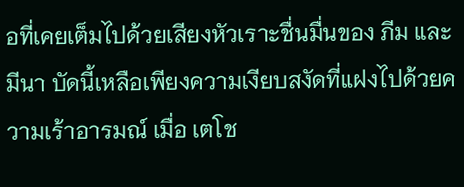อที่เคยเต็มไปด้วยเสียงหัวเราะชื่นมื่นของ ภีม และ มีนา บัดนี้เหลือเพียงความเงียบสงัดที่แฝงไปด้วยความเร้าอารมณ์ เมื่อ เตโช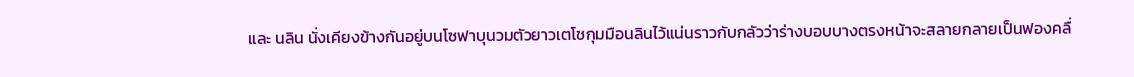และ นลิน นั่งเคียงข้างกันอยู่บนโซฟาบุนวมตัวยาวเตโชกุมมือนลินไว้แน่นราวกับกลัวว่าร่างบอบบางตรงหน้าจะสลายกลายเป็นฟองคลื่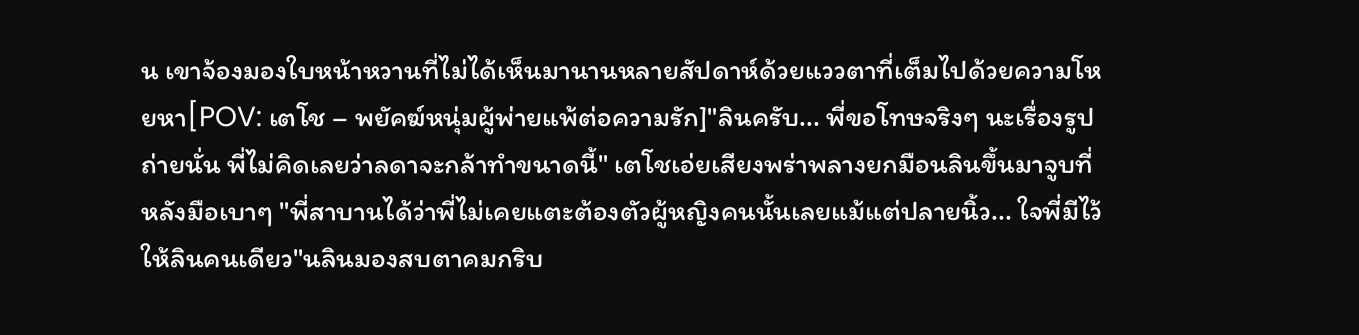น เขาจ้องมองใบหน้าหวานที่ไม่ได้เห็นมานานหลายสัปดาห์ด้วยแววตาที่เต็มไปด้วยความโหยหา[POV: เตโช – พยัคฆ์หนุ่มผู้พ่ายแพ้ต่อความรัก]"ลินครับ... พี่ขอโทษจริงๆ นะเรื่องรูปถ่ายนั่น พี่ไม่คิดเลยว่าลดาจะกล้าทำขนาดนี้" เตโชเอ่ยเสียงพร่าพลางยกมือนลินขึ้นมาจูบที่หลังมือเบาๆ "พี่สาบานได้ว่าพี่ไม่เคยแตะต้องตัวผู้หญิงคนนั้นเลยแม้แต่ปลายนิ้ว... ใจพี่มีไว้ให้ลินคนเดียว"นลินมองสบตาคมกริบ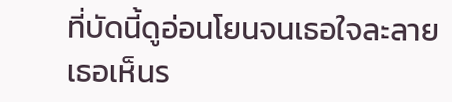ที่บัดนี้ดูอ่อนโยนจนเธอใจละลาย เธอเห็นร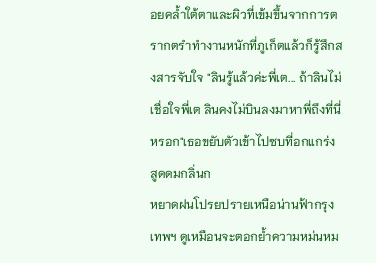อยคล้ำใต้ตาและผิวที่เข้มขึ้นจากการตรากตรำทำงานหนักที่ภูเก็ตแล้วก็รู้สึกสงสารจับใจ "ลินรู้แล้วค่ะพี่เต... ถ้าลินไม่เชื่อใจพี่เต ลินคงไม่บินลงมาหาพี่ถึงที่นี่หรอก"เธอขยับตัวเข้าไปซบที่อกแกร่ง สูดดมกลิ่นก
หยาดฝนโปรยปรายเหนือน่านฟ้ากรุงเทพฯ ดูเหมือนจะตอกย้ำความหม่นหม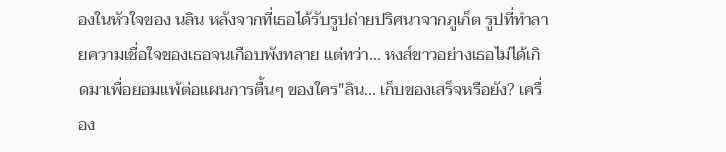องในหัวใจของ นลิน หลังจากที่เธอได้รับรูปถ่ายปริศนาจากภูเก็ต รูปที่ทำลายความเชื่อใจของเธอจนเกือบพังทลาย แต่ทว่า... หงส์ขาวอย่างเธอไม่ได้เกิดมาเพื่อยอมแพ้ต่อแผนการตื้นๆ ของใคร"ลิน... เก็บของเสร็จหรือยัง? เครื่อง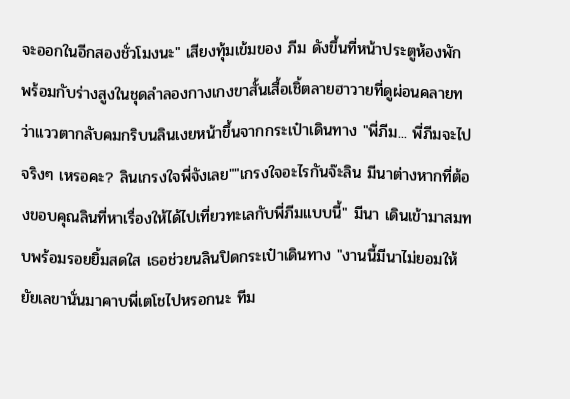จะออกในอีกสองชั่วโมงนะ" เสียงทุ้มเข้มของ ภีม ดังขึ้นที่หน้าประตูห้องพัก พร้อมกับร่างสูงในชุดลำลองกางเกงขาสั้นเสื้อเชิ้ตลายฮาวายที่ดูผ่อนคลายทว่าแววตากลับคมกริบนลินเงยหน้าขึ้นจากกระเป๋าเดินทาง "พี่ภีม... พี่ภีมจะไปจริงๆ เหรอคะ? ลินเกรงใจพี่จังเลย""เกรงใจอะไรกันจ๊ะลิน มีนาต่างหากที่ต้องขอบคุณลินที่หาเรื่องให้ได้ไปเที่ยวทะเลกับพี่ภีมแบบนี้" มีนา เดินเข้ามาสมทบพร้อมรอยยิ้มสดใส เธอช่วยนลินปิดกระเป๋าเดินทาง "งานนี้มีนาไม่ยอมให้ยัยเลขานั่นมาคาบพี่เตโชไปหรอกนะ ทีม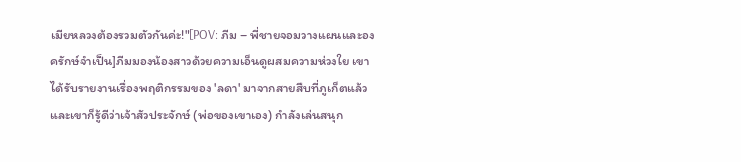เมียหลวงต้องรวมตัวกันค่ะ!"[POV: ภีม – พี่ชายจอมวางแผนและองครักษ์จำเป็น]ภีมมองน้องสาวด้วยความเอ็นดูผสมความห่วงใย เขาได้รับรายงานเรื่องพฤติกรรมของ 'ลดา' มาจากสายสืบที่ภูเก็ตแล้ว และเขาก็รู้ดีว่าเจ้าสัวประจักษ์ (พ่อของเขาเอง) กำลังเล่นสนุก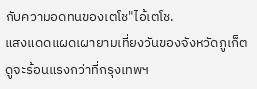กับความอดทนของเตโช"ไอ้เตโช.
แสงแดดแผดเผายามเที่ยงวันของจังหวัดภูเก็ตดูจะร้อนแรงกว่าที่กรุงเทพฯ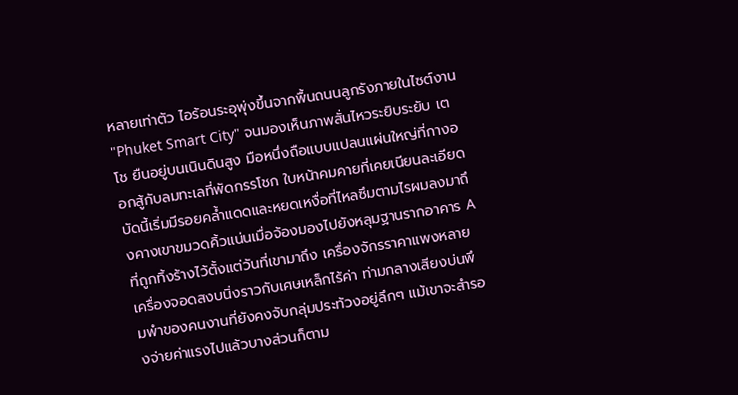หลายเท่าตัว ไอร้อนระอุพุ่งขึ้นจากพื้นถนนลูกรังภายในไซต์งาน "Phuket Smart City" จนมองเห็นภาพสั่นไหวระยิบระยับ เตโช ยืนอยู่บนเนินดินสูง มือหนึ่งถือแบบแปลนแผ่นใหญ่ที่กางออกสู้กับลมทะเลที่พัดกรรโชก ใบหน้าคมคายที่เคยเนียนละเอียดบัดนี้เริ่มมีรอยคล้ำแดดและหยดเหงื่อที่ไหลซึมตามไรผมลงมาถึงคางเขาขมวดคิ้วแน่นเมื่อจ้องมองไปยังหลุมฐานรากอาคาร A ที่ถูกทิ้งร้างไว้ตั้งแต่วันที่เขามาถึง เครื่องจักรราคาแพงหลายเครื่องจอดสงบนิ่งราวกับเศษเหล็กไร้ค่า ท่ามกลางเสียงบ่นพึมพำของคนงานที่ยังคงจับกลุ่มประท้วงอยู่ลึกๆ แม้เขาจะสำรองจ่ายค่าแรงไปแล้วบางส่วนก็ตาม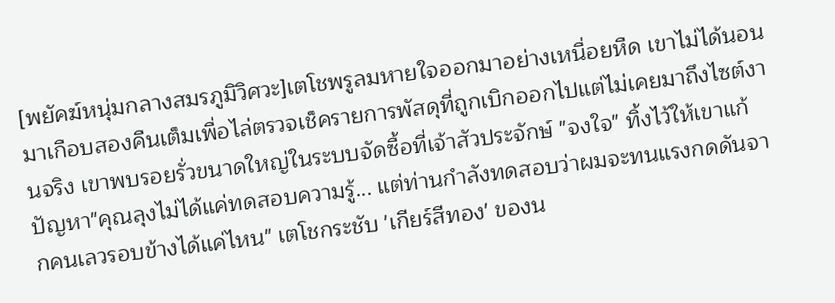[พยัคฆ์หนุ่มกลางสมรภูมิวิศวะ]เตโชพรูลมหายใจออกมาอย่างเหนื่อยหืด เขาไม่ได้นอนมาเกือบสองคืนเต็มเพื่อไล่ตรวจเช็ครายการพัสดุที่ถูกเบิกออกไปแต่ไม่เคยมาถึงไซต์งานจริง เขาพบรอยรั่วขนาดใหญ่ในระบบจัดซื้อที่เจ้าสัวประจักษ์ "จงใจ" ทิ้งไว้ให้เขาแก้ปัญหา"คุณลุงไม่ได้แค่ทดสอบความรู้... แต่ท่านกำลังทดสอบว่าผมจะทนแรงกดดันจากคนเลวรอบข้างได้แค่ไหน" เตโชกระชับ 'เกียร์สีทอง' ของน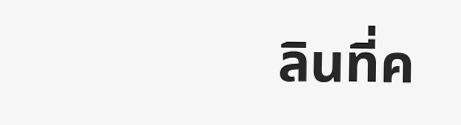ลินที่ค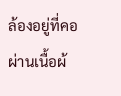ล้องอยู่ที่คอผ่านเนื้อผ้